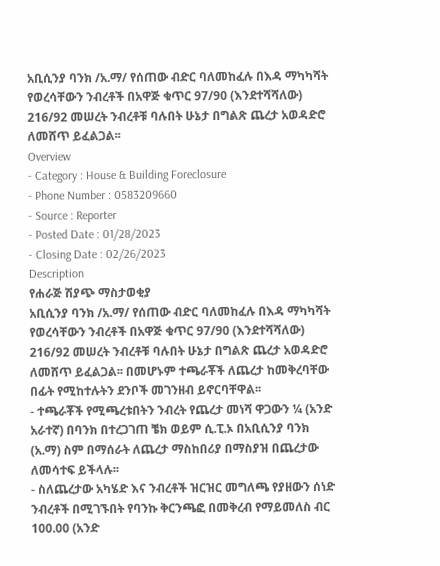አቢሲንያ ባንክ /አ.ማ/ የሰጠው ብድር ባለመከፈሉ በእዳ ማካካሻት የወረሳቸውን ንብረቶች በአዋጅ ቁጥር 97/90 (እንደተሻሻለው) 216/92 መሠረት ንብረቶቹ ባሉበት ሁኔታ በግልጽ ጨረታ አወዳድሮ ለመሸጥ ይፈልጋል፡፡
Overview
- Category : House & Building Foreclosure
- Phone Number : 0583209660
- Source : Reporter
- Posted Date : 01/28/2023
- Closing Date : 02/26/2023
Description
የሐራጅ ሽያጭ ማስታወቂያ
አቢሲንያ ባንክ /አ.ማ/ የሰጠው ብድር ባለመከፈሉ በእዳ ማካካሻት የወረሳቸውን ንብረቶች በአዋጅ ቁጥር 97/90 (እንደተሻሻለው) 216/92 መሠረት ንብረቶቹ ባሉበት ሁኔታ በግልጽ ጨረታ አወዳድሮ ለመሸጥ ይፈልጋል፡፡ በመሆኑም ተጫራቾች ለጨረታ ከመቅረባቸው በፊት የሚከተሉትን ደንቦች መገንዘብ ይኖርባቸዋል፡፡
- ተጫራቾች የሚጫረቱበትን ንብረት የጨረታ መነሻ ዋጋውን ¼ (አንድ አራተኛ) በባንክ በተረጋገጠ ቼክ ወይም ሲ.ፒ.ኦ በአቢሲንያ ባንክ (አ.ማ) ስም በማሰራት ለጨረታ ማስከበሪያ በማስያዝ በጨረታው ለመሳተፍ ይችላሉ፡፡
- ስለጨረታው አካሄድ እና ንብረቶች ዝርዝር መግለጫ የያዘውን ሰነድ ንብረቶች በሚገኙበት የባንኩ ቅርንጫፎ በመቅረብ የማይመለስ ብር 100.00 (አንድ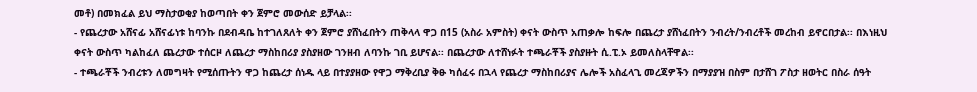መቶ) በመክፈል ይህ ማስታወቂያ ከወጣበት ቀን ጀምሮ መውሰድ ይቻላል፡፡
- የጨረታው አሸናፊ አሸናፊነቱ ከባንኩ በደብዳቤ ከተገለጸለት ቀን ጀምሮ ያሸነፈበትን ጠቅላላ ዋጋ በ15 (አስራ አምስት) ቀናት ውስጥ አጠቃሎ ከፍሎ በጨረታ ያሸነፈበትን ንብረት/ንብረቶች መረከብ ይኖርበታል፡፡ በእነዚህ ቀናት ውስጥ ካልከፈለ ጨረታው ተሰርዞ ለጨረታ ማስከበሪያ ያስያዘው ገንዘብ ለባንኩ ገቢ ይሆናል፡፡ በጨረታው ለተሸነፉት ተጫራቾች ያስያዙት ሲ.ፒ.ኦ ይመለስላቸዋል፡፡
- ተጫራቾች ንብረቱን ለመግዛት የሚሰጡትን ዋጋ ከጨረታ ሰነዱ ላይ በተያያዘው የዋጋ ማቅረቢያ ቅፁ ካሰፈሩ በኋላ የጨረታ ማስከበሪያና ሌሎች አስፈላጊ መረጃዎችን በማያያዝ በስም በታሸገ ፖስታ ዘወትር በስራ ሰዓት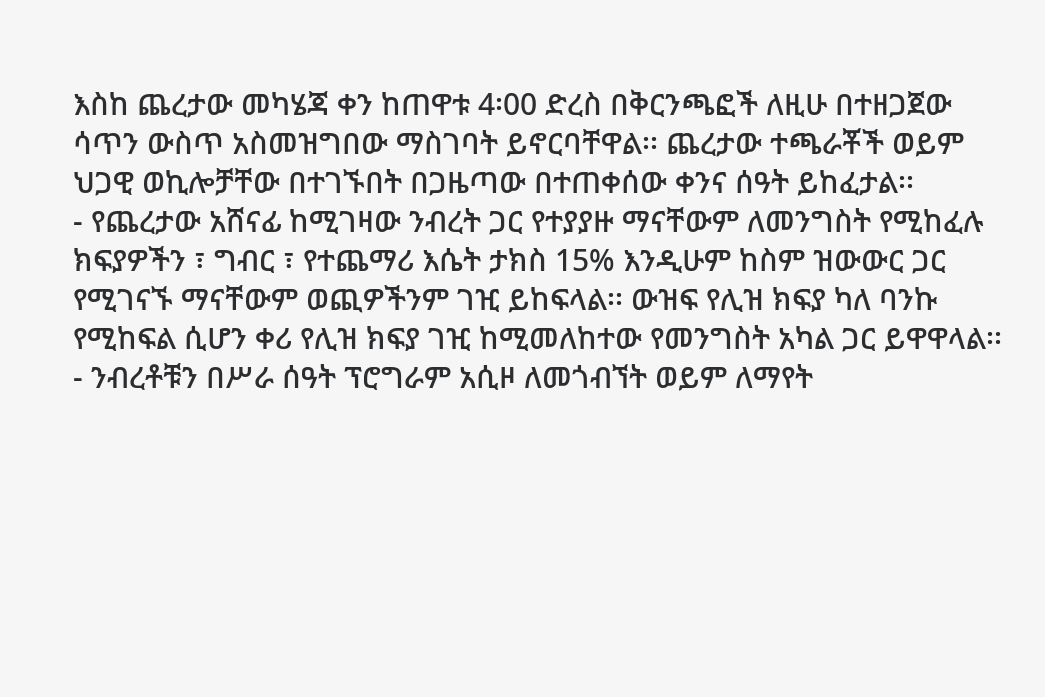እስከ ጨረታው መካሄጃ ቀን ከጠዋቱ 4፡00 ድረስ በቅርንጫፎች ለዚሁ በተዘጋጀው ሳጥን ውስጥ አስመዝግበው ማስገባት ይኖርባቸዋል፡፡ ጨረታው ተጫራቾች ወይም ህጋዊ ወኪሎቻቸው በተገኙበት በጋዜጣው በተጠቀሰው ቀንና ሰዓት ይከፈታል፡፡
- የጨረታው አሸናፊ ከሚገዛው ንብረት ጋር የተያያዙ ማናቸውም ለመንግስት የሚከፈሉ ክፍያዎችን ፣ ግብር ፣ የተጨማሪ እሴት ታክስ 15% እንዲሁም ከስም ዝውውር ጋር የሚገናኙ ማናቸውም ወጪዎችንም ገዢ ይከፍላል፡፡ ውዝፍ የሊዝ ክፍያ ካለ ባንኩ የሚከፍል ሲሆን ቀሪ የሊዝ ክፍያ ገዢ ከሚመለከተው የመንግስት አካል ጋር ይዋዋላል፡፡
- ንብረቶቹን በሥራ ሰዓት ፕሮግራም አሲዞ ለመጎብኘት ወይም ለማየት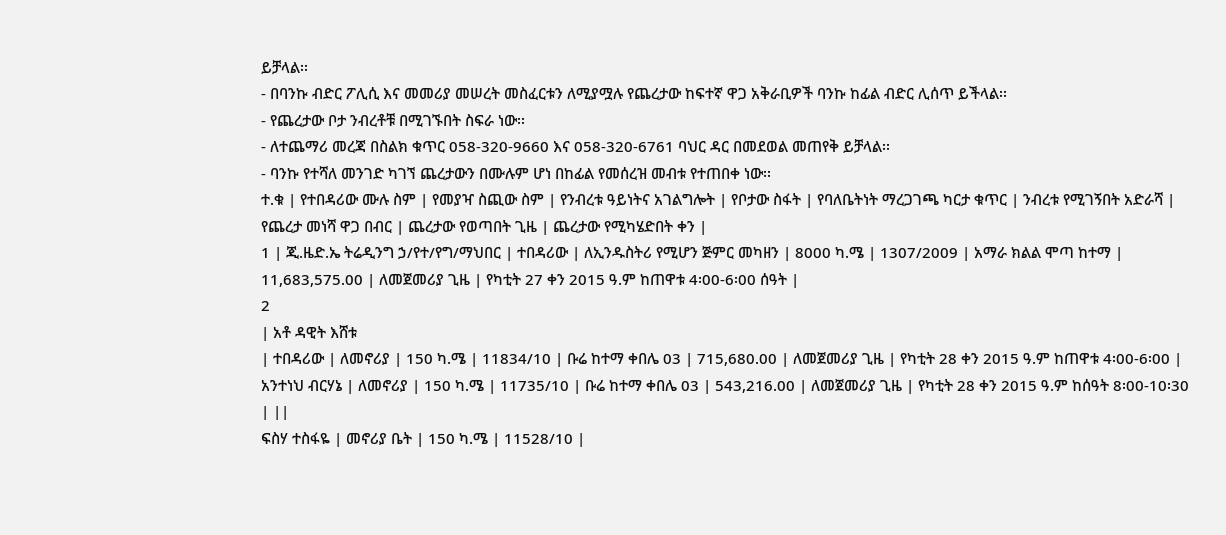ይቻላል፡፡
- በባንኩ ብድር ፖሊሲ እና መመሪያ መሠረት መስፈርቱን ለሚያሟሉ የጨረታው ከፍተኛ ዋጋ አቅራቢዎች ባንኩ ከፊል ብድር ሊሰጥ ይችላል፡፡
- የጨረታው ቦታ ንብረቶቹ በሚገኙበት ስፍራ ነው፡፡
- ለተጨማሪ መረጃ በስልክ ቁጥር 058-320-9660 እና 058-320-6761 ባህር ዳር በመደወል መጠየቅ ይቻላል፡፡
- ባንኩ የተሻለ መንገድ ካገኘ ጨረታውን በሙሉም ሆነ በከፊል የመሰረዝ መብቱ የተጠበቀ ነው፡፡
ተ.ቁ | የተበዳሪው ሙሉ ስም | የመያዣ ስጪው ስም | የንብረቱ ዓይነትና አገልግሎት | የቦታው ስፋት | የባለቤትነት ማረጋገጫ ካርታ ቁጥር | ንብረቱ የሚገኝበት አድራሻ | የጨረታ መነሻ ዋጋ በብር | ጨረታው የወጣበት ጊዜ | ጨረታው የሚካሄድበት ቀን |
1 | ጂ.ዜድ.ኤ ትሬዲንግ ኃ/የተ/የግ/ማህበር | ተበዳሪው | ለኢንዱስትሪ የሚሆን ጅምር መካዘን | 8000 ካ.ሜ | 1307/2009 | አማራ ክልል ሞጣ ከተማ | 11,683,575.00 | ለመጀመሪያ ጊዜ | የካቲት 27 ቀን 2015 ዓ.ም ከጠዋቱ 4፡00-6፡00 ሰዓት |
2
| አቶ ዳዊት እሸቱ
| ተበዳሪው | ለመኖሪያ | 150 ካ.ሜ | 11834/10 | ቡሬ ከተማ ቀበሌ 03 | 715,680.00 | ለመጀመሪያ ጊዜ | የካቲት 28 ቀን 2015 ዓ.ም ከጠዋቱ 4፡00-6፡00 |
አንተነህ ብርሃኔ | ለመኖሪያ | 150 ካ.ሜ | 11735/10 | ቡሬ ከተማ ቀበሌ 03 | 543,216.00 | ለመጀመሪያ ጊዜ | የካቲት 28 ቀን 2015 ዓ.ም ከሰዓት 8፡00-10፡30 | ||
ፍስሃ ተስፋዬ | መኖሪያ ቤት | 150 ካ.ሜ | 11528/10 |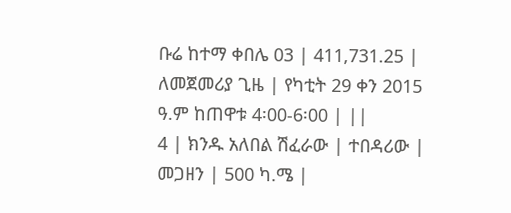ቡሬ ከተማ ቀበሌ 03 | 411,731.25 | ለመጀመሪያ ጊዜ | የካቲት 29 ቀን 2015 ዓ.ም ከጠዋቱ 4፡00-6፡00 | ||
4 | ክንዱ አለበል ሽፈራው | ተበዳሪው | መጋዘን | 500 ካ.ሜ |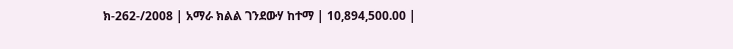ክ-262-/2008 | አማራ ክልል ገንደውሃ ከተማ | 10,894,500.00 |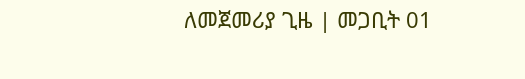ለመጀመሪያ ጊዜ | መጋቢት 01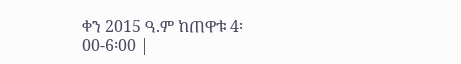ቀን 2015 ዓ.ም ከጠዋቱ 4፡00-6፡00 |